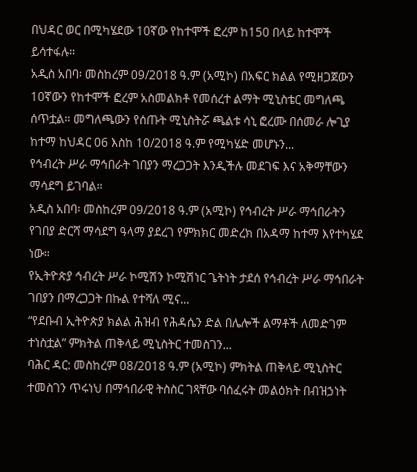በህዳር ወር በሚካሄደው 10ኛው የከተሞች ፎረም ከ150 በላይ ከተሞች ይሳተፋሉ።
አዲስ አበባ፡ መስከረም 09/2018 ዓ.ም (አሚኮ) በአፍር ክልል የሚዘጋጀውን 10ኛውን የከተሞች ፎረም አስመልክቶ የመሰረተ ልማት ሚኒስቴር መግለጫ ሰጥቷል። መግለጫውን የሰጡት ሚኒስትሯ ጫልቱ ሳኒ ፎረሙ በሰመራ ሎጊያ ከተማ ከህዳር 06 እስከ 10/2018 ዓ.ም የሚካሄድ መሆኑን...
የኅብረት ሥራ ማኅበራት ገበያን ማረጋጋት እንዲችሉ መደገፍ እና አቅማቸውን ማሳደግ ይገባል።
አዲስ አበባ፡ መስከረም 09/2018 ዓ.ም (አሚኮ) የኅብረት ሥራ ማኅበራትን የገበያ ድርሻ ማሳደግ ዓላማ ያደረገ የምክክር መድረክ በአዳማ ከተማ እየተካሄደ ነው።
የኢትዮጵያ ኅብረት ሥራ ኮሚሽን ኮሚሽነር ጌትነት ታደሰ የኅብረት ሥራ ማኅበራት ገበያን በማረጋጋት በኩል የተሻለ ሚና...
“የደቡብ ኢትዮጵያ ክልል ሕዝብ የሕዳሴን ድል በሌሎች ልማቶች ለመድገም ተነስቷል” ምክትል ጠቅላይ ሚኒስትር ተመስገን...
ባሕር ዳር: መስከረም 08/2018 ዓ.ም (አሚኮ) ምክትል ጠቅላይ ሚኒስትር ተመስገን ጥሩነህ በማኅበራዊ ትስስር ገጻቸው ባሰፈሩት መልዕክት በብዝኃነት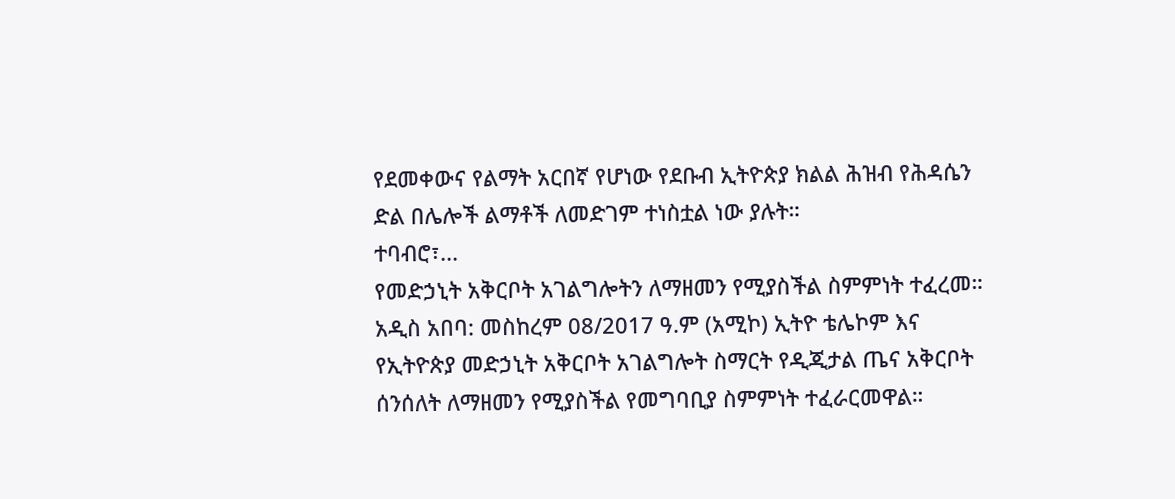የደመቀውና የልማት አርበኛ የሆነው የደቡብ ኢትዮጵያ ክልል ሕዝብ የሕዳሴን ድል በሌሎች ልማቶች ለመድገም ተነስቷል ነው ያሉት።
ተባብሮ፣...
የመድኃኒት አቅርቦት አገልግሎትን ለማዘመን የሚያስችል ስምምነት ተፈረመ።
አዲስ አበባ: መስከረም 08/2017 ዓ.ም (አሚኮ) ኢትዮ ቴሌኮም እና የኢትዮጵያ መድኃኒት አቅርቦት አገልግሎት ስማርት የዲጂታል ጤና አቅርቦት ሰንሰለት ለማዘመን የሚያስችል የመግባቢያ ስምምነት ተፈራርመዋል።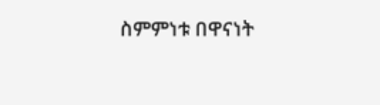ስምምነቱ በዋናነት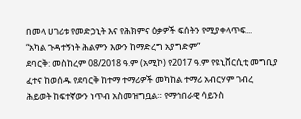በመላ ሀገሪቱ የመድኃኒት እና የሕክምና ዕቃዎች ፍሰትን የሚያቀላጥፍ...
“አካል ጉዳተኝነት ሕልምን እውን ከማድረግ አያግድም”
ደባርቅ: መስከረም 08/2018 ዓ.ም (አሚኮ) የ2017 ዓ.ም የዩኒቨርሲቲ መግቢያ ፈተና ከወሰዱ የደባርቅ ከተማ ተማሪዎች መካከል ተማሪ አብርሃም ገብረ ሕይወት ከፍተኛውን ነጥብ አስመዝግቧል። የማኅበራዊ ሳይንስ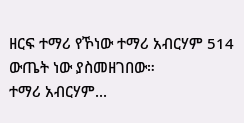ዘርፍ ተማሪ የኾነው ተማሪ አብርሃም 514 ውጤት ነው ያስመዘገበው።
ተማሪ አብርሃም...